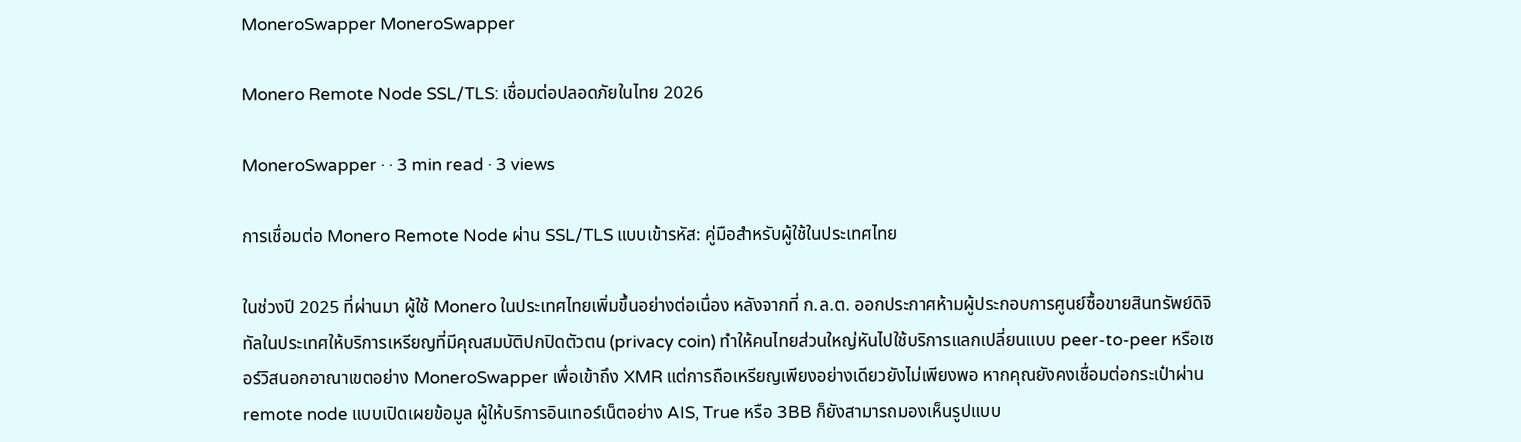MoneroSwapper MoneroSwapper

Monero Remote Node SSL/TLS: เชื่อมต่อปลอดภัยในไทย 2026

MoneroSwapper · · 3 min read · 3 views

การเชื่อมต่อ Monero Remote Node ผ่าน SSL/TLS แบบเข้ารหัส: คู่มือสำหรับผู้ใช้ในประเทศไทย

ในช่วงปี 2025 ที่ผ่านมา ผู้ใช้ Monero ในประเทศไทยเพิ่มขึ้นอย่างต่อเนื่อง หลังจากที่ ก.ล.ต. ออกประกาศห้ามผู้ประกอบการศูนย์ซื้อขายสินทรัพย์ดิจิทัลในประเทศให้บริการเหรียญที่มีคุณสมบัติปกปิดตัวตน (privacy coin) ทำให้คนไทยส่วนใหญ่หันไปใช้บริการแลกเปลี่ยนแบบ peer-to-peer หรือเซอร์วิสนอกอาณาเขตอย่าง MoneroSwapper เพื่อเข้าถึง XMR แต่การถือเหรียญเพียงอย่างเดียวยังไม่เพียงพอ หากคุณยังคงเชื่อมต่อกระเป๋าผ่าน remote node แบบเปิดเผยข้อมูล ผู้ให้บริการอินเทอร์เน็ตอย่าง AIS, True หรือ 3BB ก็ยังสามารถมองเห็นรูปแบบ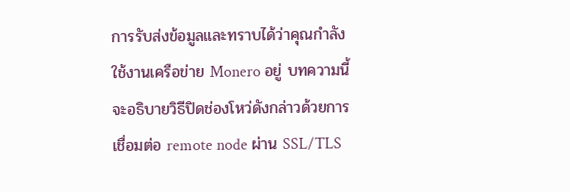การรับส่งข้อมูลและทราบได้ว่าคุณกำลังใช้งานเครือข่าย Monero อยู่ บทความนี้จะอธิบายวิธีปิดช่องโหว่ดังกล่าวด้วยการเชื่อมต่อ remote node ผ่าน SSL/TLS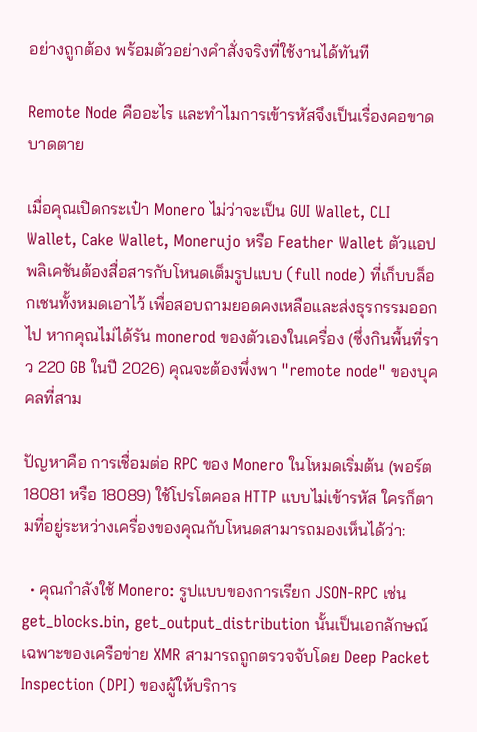อย่างถูกต้อง พร้อมตัวอย่างคำสั่งจริงที่ใช้งานได้ทันที

Remote Node คืออะไร และทำไมการเข้ารหัสจึงเป็นเรื่องคอขาดบาดตาย

เมื่อคุณเปิดกระเป๋า Monero ไม่ว่าจะเป็น GUI Wallet, CLI Wallet, Cake Wallet, Monerujo หรือ Feather Wallet ตัวแอปพลิเคชันต้องสื่อสารกับโหนดเต็มรูปแบบ (full node) ที่เก็บบล็อกเชนทั้งหมดเอาไว้ เพื่อสอบถามยอดคงเหลือและส่งธุรกรรมออกไป หากคุณไม่ได้รัน monerod ของตัวเองในเครื่อง (ซึ่งกินพื้นที่ราว 220 GB ในปี 2026) คุณจะต้องพึ่งพา "remote node" ของบุคคลที่สาม

ปัญหาคือ การเชื่อมต่อ RPC ของ Monero ในโหมดเริ่มต้น (พอร์ต 18081 หรือ 18089) ใช้โปรโตคอล HTTP แบบไม่เข้ารหัส ใครก็ตามที่อยู่ระหว่างเครื่องของคุณกับโหนดสามารถมองเห็นได้ว่า:

  • คุณกำลังใช้ Monero: รูปแบบของการเรียก JSON-RPC เช่น get_blocks.bin, get_output_distribution นั้นเป็นเอกลักษณ์เฉพาะของเครือข่าย XMR สามารถถูกตรวจจับโดย Deep Packet Inspection (DPI) ของผู้ให้บริการ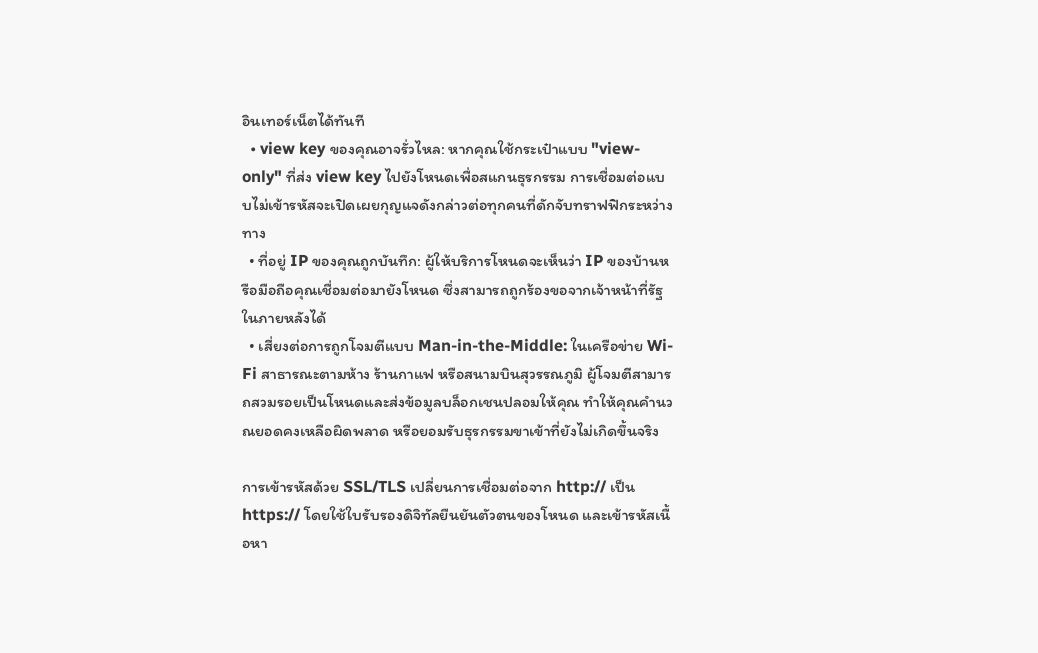อินเทอร์เน็ตได้ทันที
  • view key ของคุณอาจรั่วไหล: หากคุณใช้กระเป๋าแบบ "view-only" ที่ส่ง view key ไปยังโหนดเพื่อสแกนธุรกรรม การเชื่อมต่อแบบไม่เข้ารหัสจะเปิดเผยกุญแจดังกล่าวต่อทุกคนที่ดักจับทราฟฟิกระหว่างทาง
  • ที่อยู่ IP ของคุณถูกบันทึก: ผู้ให้บริการโหนดจะเห็นว่า IP ของบ้านหรือมือถือคุณเชื่อมต่อมายังโหนด ซึ่งสามารถถูกร้องขอจากเจ้าหน้าที่รัฐในภายหลังได้
  • เสี่ยงต่อการถูกโจมตีแบบ Man-in-the-Middle: ในเครือข่าย Wi-Fi สาธารณะตามห้าง ร้านกาแฟ หรือสนามบินสุวรรณภูมิ ผู้โจมตีสามารถสวมรอยเป็นโหนดและส่งข้อมูลบล็อกเชนปลอมให้คุณ ทำให้คุณคำนวณยอดคงเหลือผิดพลาด หรือยอมรับธุรกรรมขาเข้าที่ยังไม่เกิดขึ้นจริง

การเข้ารหัสด้วย SSL/TLS เปลี่ยนการเชื่อมต่อจาก http:// เป็น https:// โดยใช้ใบรับรองดิจิทัลยืนยันตัวตนของโหนด และเข้ารหัสเนื้อหา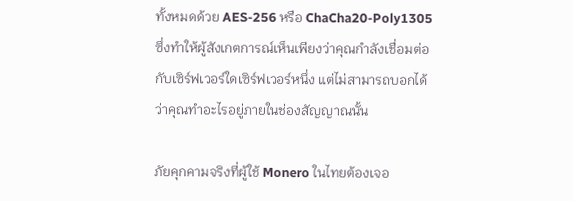ทั้งหมดด้วย AES-256 หรือ ChaCha20-Poly1305 ซึ่งทำให้ผู้สังเกตการณ์เห็นเพียงว่าคุณกำลังเชื่อมต่อกับเซิร์ฟเวอร์ใดเซิร์ฟเวอร์หนึ่ง แต่ไม่สามารถบอกได้ว่าคุณทำอะไรอยู่ภายในช่องสัญญาณนั้น

ภัยคุกคามจริงที่ผู้ใช้ Monero ในไทยต้องเจอ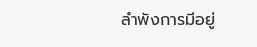ลำพังการมีอยู่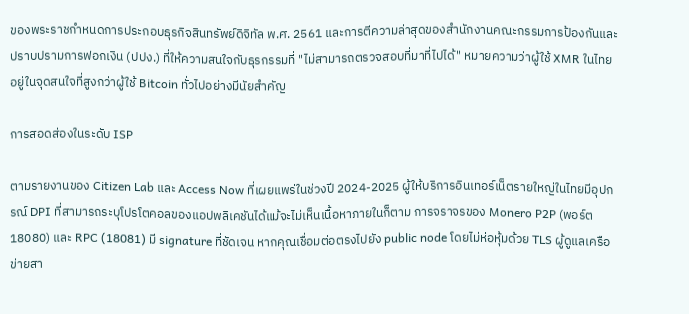ของพระราชกำหนดการประกอบธุรกิจสินทรัพย์ดิจิทัล พ.ศ. 2561 และการตีความล่าสุดของสำนักงานคณะกรรมการป้องกันและปราบปรามการฟอกเงิน (ปปง.) ที่ให้ความสนใจกับธุรกรรมที่ "ไม่สามารถตรวจสอบที่มาที่ไปได้" หมายความว่าผู้ใช้ XMR ในไทยอยู่ในจุดสนใจที่สูงกว่าผู้ใช้ Bitcoin ทั่วไปอย่างมีนัยสำคัญ

การสอดส่องในระดับ ISP

ตามรายงานของ Citizen Lab และ Access Now ที่เผยแพร่ในช่วงปี 2024-2025 ผู้ให้บริการอินเทอร์เน็ตรายใหญ่ในไทยมีอุปกรณ์ DPI ที่สามารถระบุโปรโตคอลของแอปพลิเคชันได้แม้จะไม่เห็นเนื้อหาภายในก็ตาม การจราจรของ Monero P2P (พอร์ต 18080) และ RPC (18081) มี signature ที่ชัดเจน หากคุณเชื่อมต่อตรงไปยัง public node โดยไม่ห่อหุ้มด้วย TLS ผู้ดูแลเครือข่ายสา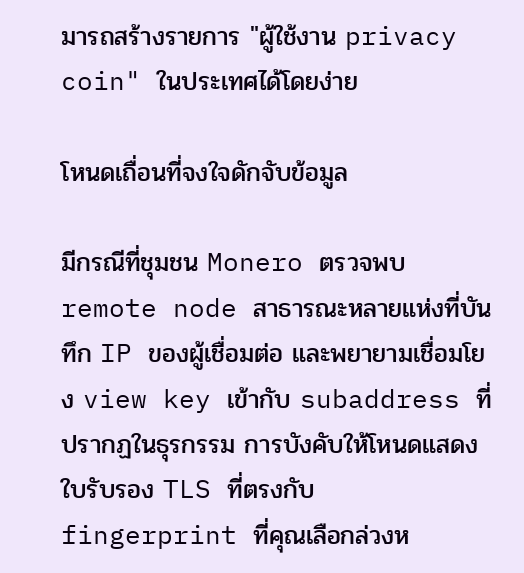มารถสร้างรายการ "ผู้ใช้งาน privacy coin" ในประเทศได้โดยง่าย

โหนดเถื่อนที่จงใจดักจับข้อมูล

มีกรณีที่ชุมชน Monero ตรวจพบ remote node สาธารณะหลายแห่งที่บันทึก IP ของผู้เชื่อมต่อ และพยายามเชื่อมโยง view key เข้ากับ subaddress ที่ปรากฏในธุรกรรม การบังคับให้โหนดแสดงใบรับรอง TLS ที่ตรงกับ fingerprint ที่คุณเลือกล่วงห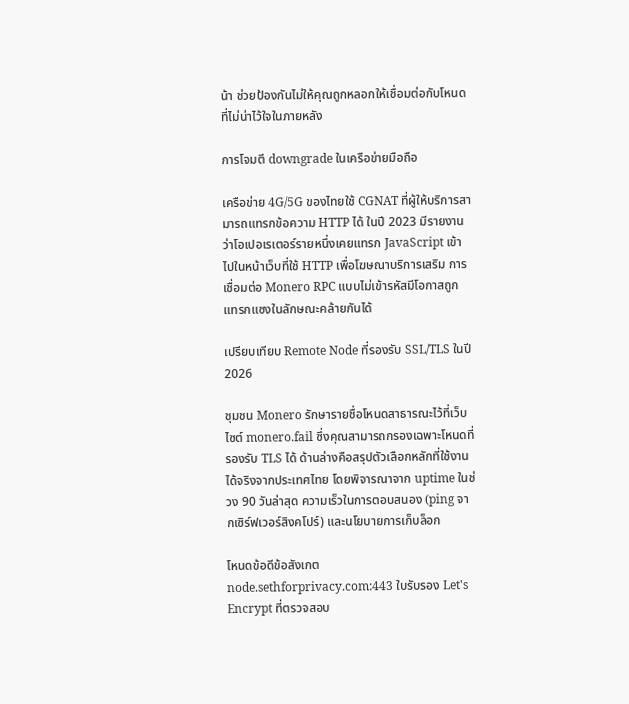น้า ช่วยป้องกันไม่ให้คุณถูกหลอกให้เชื่อมต่อกับโหนดที่ไม่น่าไว้ใจในภายหลัง

การโจมตี downgrade ในเครือข่ายมือถือ

เครือข่าย 4G/5G ของไทยใช้ CGNAT ที่ผู้ให้บริการสามารถแทรกข้อความ HTTP ได้ ในปี 2023 มีรายงานว่าโอเปอเรเตอร์รายหนึ่งเคยแทรก JavaScript เข้าไปในหน้าเว็บที่ใช้ HTTP เพื่อโฆษณาบริการเสริม การเชื่อมต่อ Monero RPC แบบไม่เข้ารหัสมีโอกาสถูกแทรกแซงในลักษณะคล้ายกันได้

เปรียบเทียบ Remote Node ที่รองรับ SSL/TLS ในปี 2026

ชุมชน Monero รักษารายชื่อโหนดสาธารณะไว้ที่เว็บไซต์ monero.fail ซึ่งคุณสามารถกรองเฉพาะโหนดที่รองรับ TLS ได้ ด้านล่างคือสรุปตัวเลือกหลักที่ใช้งานได้จริงจากประเทศไทย โดยพิจารณาจาก uptime ในช่วง 90 วันล่าสุด ความเร็วในการตอบสนอง (ping จากเซิร์ฟเวอร์สิงคโปร์) และนโยบายการเก็บล็อก

โหนดข้อดีข้อสังเกต
node.sethforprivacy.com:443 ใบรับรอง Let's Encrypt ที่ตรวจสอบ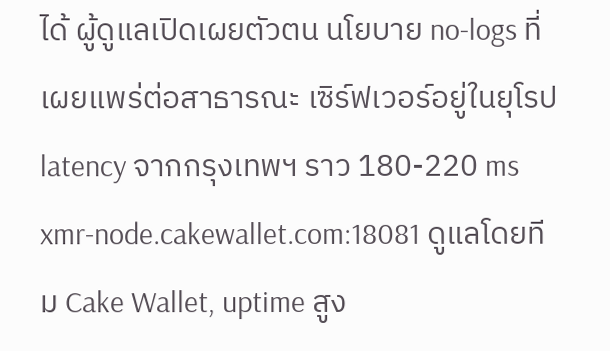ได้ ผู้ดูแลเปิดเผยตัวตน นโยบาย no-logs ที่เผยแพร่ต่อสาธารณะ เซิร์ฟเวอร์อยู่ในยุโรป latency จากกรุงเทพฯ ราว 180-220 ms
xmr-node.cakewallet.com:18081 ดูแลโดยทีม Cake Wallet, uptime สูง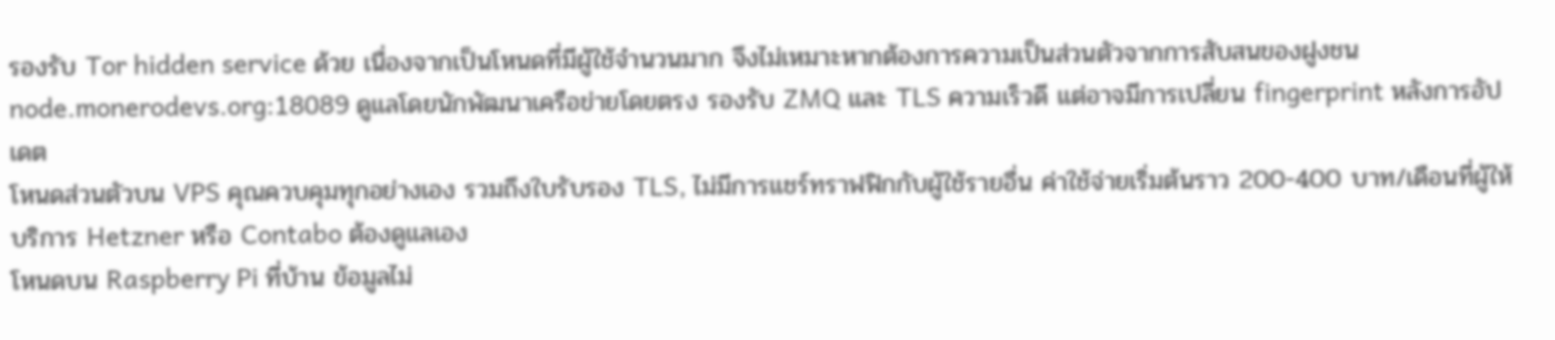รองรับ Tor hidden service ด้วย เนื่องจากเป็นโหนดที่มีผู้ใช้จำนวนมาก จึงไม่เหมาะหากต้องการความเป็นส่วนตัวจากการสับสนของฝูงชน
node.monerodevs.org:18089 ดูแลโดยนักพัฒนาเครือข่ายโดยตรง รองรับ ZMQ และ TLS ความเร็วดี แต่อาจมีการเปลี่ยน fingerprint หลังการอัปเดต
โหนดส่วนตัวบน VPS คุณควบคุมทุกอย่างเอง รวมถึงใบรับรอง TLS, ไม่มีการแชร์ทราฟฟิกกับผู้ใช้รายอื่น ค่าใช้จ่ายเริ่มต้นราว 200-400 บาท/เดือนที่ผู้ให้บริการ Hetzner หรือ Contabo ต้องดูแลเอง
โหนดบน Raspberry Pi ที่บ้าน ข้อมูลไม่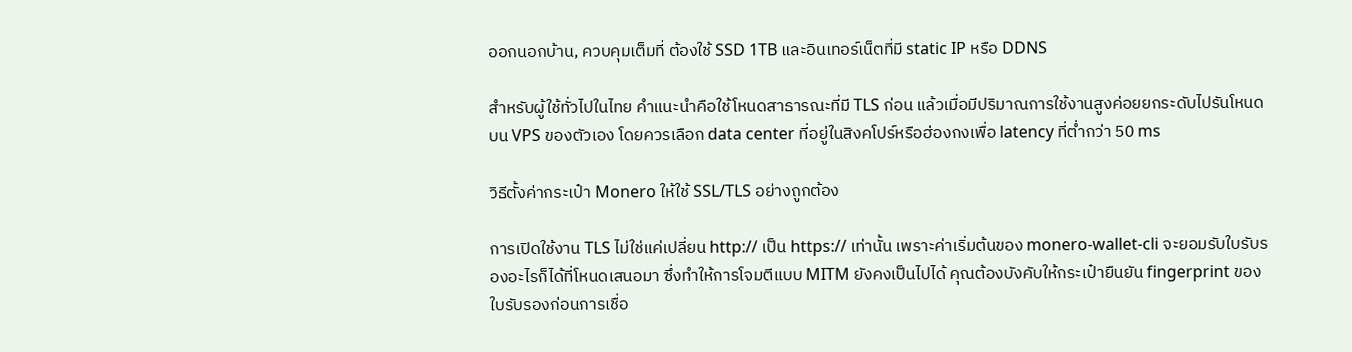ออกนอกบ้าน, ควบคุมเต็มที่ ต้องใช้ SSD 1TB และอินเทอร์เน็ตที่มี static IP หรือ DDNS

สำหรับผู้ใช้ทั่วไปในไทย คำแนะนำคือใช้โหนดสาธารณะที่มี TLS ก่อน แล้วเมื่อมีปริมาณการใช้งานสูงค่อยยกระดับไปรันโหนดบน VPS ของตัวเอง โดยควรเลือก data center ที่อยู่ในสิงคโปร์หรือฮ่องกงเพื่อ latency ที่ต่ำกว่า 50 ms

วิธีตั้งค่ากระเป๋า Monero ให้ใช้ SSL/TLS อย่างถูกต้อง

การเปิดใช้งาน TLS ไม่ใช่แค่เปลี่ยน http:// เป็น https:// เท่านั้น เพราะค่าเริ่มต้นของ monero-wallet-cli จะยอมรับใบรับรองอะไรก็ได้ที่โหนดเสนอมา ซึ่งทำให้การโจมตีแบบ MITM ยังคงเป็นไปได้ คุณต้องบังคับให้กระเป๋ายืนยัน fingerprint ของใบรับรองก่อนการเชื่อ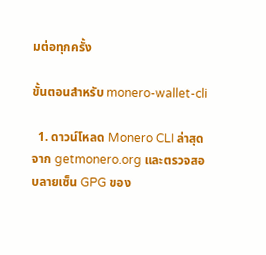มต่อทุกครั้ง

ขั้นตอนสำหรับ monero-wallet-cli

  1. ดาวน์โหลด Monero CLI ล่าสุดจาก getmonero.org และตรวจสอบลายเซ็น GPG ของ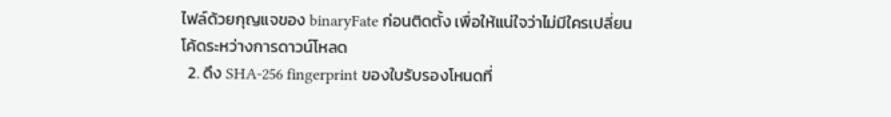ไฟล์ด้วยกุญแจของ binaryFate ก่อนติดตั้ง เพื่อให้แน่ใจว่าไม่มีใครเปลี่ยนโค้ดระหว่างการดาวน์โหลด
  2. ดึง SHA-256 fingerprint ของใบรับรองโหนดที่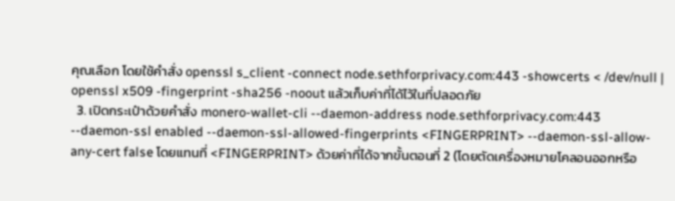คุณเลือก โดยใช้คำสั่ง openssl s_client -connect node.sethforprivacy.com:443 -showcerts < /dev/null | openssl x509 -fingerprint -sha256 -noout แล้วเก็บค่าที่ได้ไว้ในที่ปลอดภัย
  3. เปิดกระเป๋าด้วยคำสั่ง monero-wallet-cli --daemon-address node.sethforprivacy.com:443 --daemon-ssl enabled --daemon-ssl-allowed-fingerprints <FINGERPRINT> --daemon-ssl-allow-any-cert false โดยแทนที่ <FINGERPRINT> ด้วยค่าที่ได้จากขั้นตอนที่ 2 (โดยตัดเครื่องหมายโคลอนออกหรือ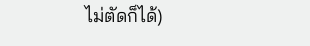ไม่ตัดก็ได้)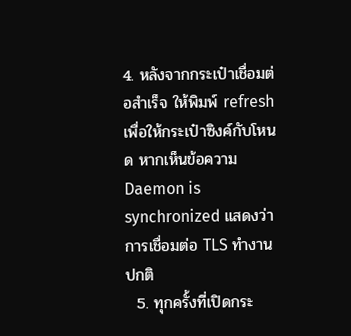4. หลังจากกระเป๋าเชื่อมต่อสำเร็จ ให้พิมพ์ refresh เพื่อให้กระเป๋าซิงค์กับโหนด หากเห็นข้อความ Daemon is synchronized แสดงว่าการเชื่อมต่อ TLS ทำงานปกติ
  5. ทุกครั้งที่เปิดกระ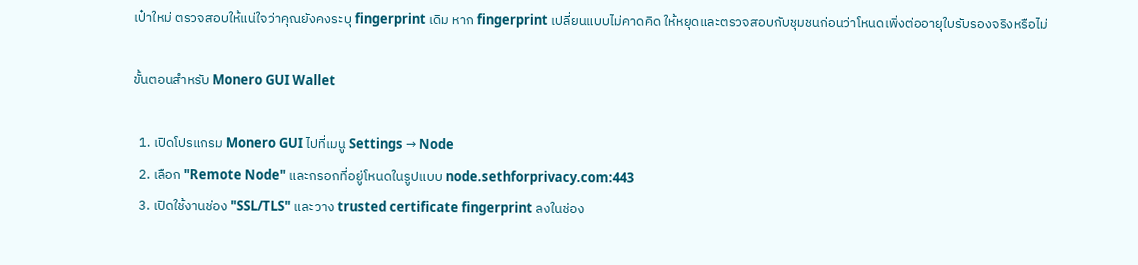เป๋าใหม่ ตรวจสอบให้แน่ใจว่าคุณยังคงระบุ fingerprint เดิม หาก fingerprint เปลี่ยนแบบไม่คาดคิด ให้หยุดและตรวจสอบกับชุมชนก่อนว่าโหนดเพิ่งต่ออายุใบรับรองจริงหรือไม่

ขั้นตอนสำหรับ Monero GUI Wallet

  1. เปิดโปรแกรม Monero GUI ไปที่เมนู Settings → Node
  2. เลือก "Remote Node" และกรอกที่อยู่โหนดในรูปแบบ node.sethforprivacy.com:443
  3. เปิดใช้งานช่อง "SSL/TLS" และวาง trusted certificate fingerprint ลงในช่อง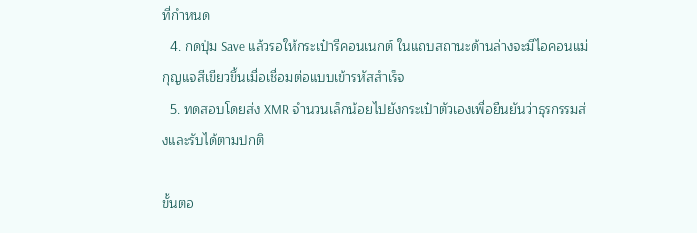ที่กำหนด
  4. กดปุ่ม Save แล้วรอให้กระเป๋ารีคอนเนกต์ ในแถบสถานะด้านล่างจะมีไอคอนแม่กุญแจสีเขียวขึ้นเมื่อเชื่อมต่อแบบเข้ารหัสสำเร็จ
  5. ทดสอบโดยส่ง XMR จำนวนเล็กน้อยไปยังกระเป๋าตัวเองเพื่อยืนยันว่าธุรกรรมส่งและรับได้ตามปกติ

ขั้นตอ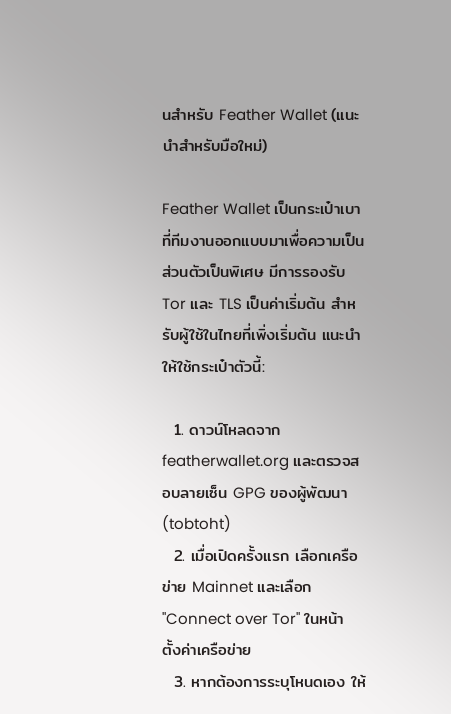นสำหรับ Feather Wallet (แนะนำสำหรับมือใหม่)

Feather Wallet เป็นกระเป๋าเบาที่ทีมงานออกแบบมาเพื่อความเป็นส่วนตัวเป็นพิเศษ มีการรองรับ Tor และ TLS เป็นค่าเริ่มต้น สำหรับผู้ใช้ในไทยที่เพิ่งเริ่มต้น แนะนำให้ใช้กระเป๋าตัวนี้:

  1. ดาวน์โหลดจาก featherwallet.org และตรวจสอบลายเซ็น GPG ของผู้พัฒนา (tobtoht)
  2. เมื่อเปิดครั้งแรก เลือกเครือข่าย Mainnet และเลือก "Connect over Tor" ในหน้าตั้งค่าเครือข่าย
  3. หากต้องการระบุโหนดเอง ให้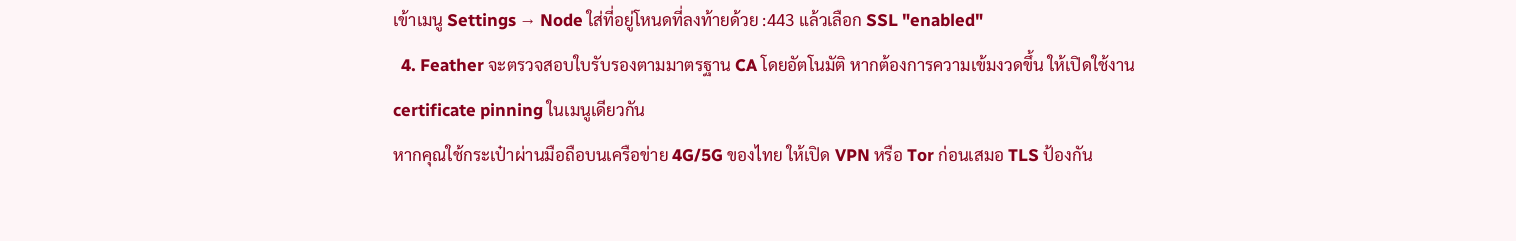เข้าเมนู Settings → Node ใส่ที่อยู่โหนดที่ลงท้ายด้วย :443 แล้วเลือก SSL "enabled"
  4. Feather จะตรวจสอบใบรับรองตามมาตรฐาน CA โดยอัตโนมัติ หากต้องการความเข้มงวดขึ้น ให้เปิดใช้งาน certificate pinning ในเมนูเดียวกัน
หากคุณใช้กระเป๋าผ่านมือถือบนเครือข่าย 4G/5G ของไทย ให้เปิด VPN หรือ Tor ก่อนเสมอ TLS ป้องกัน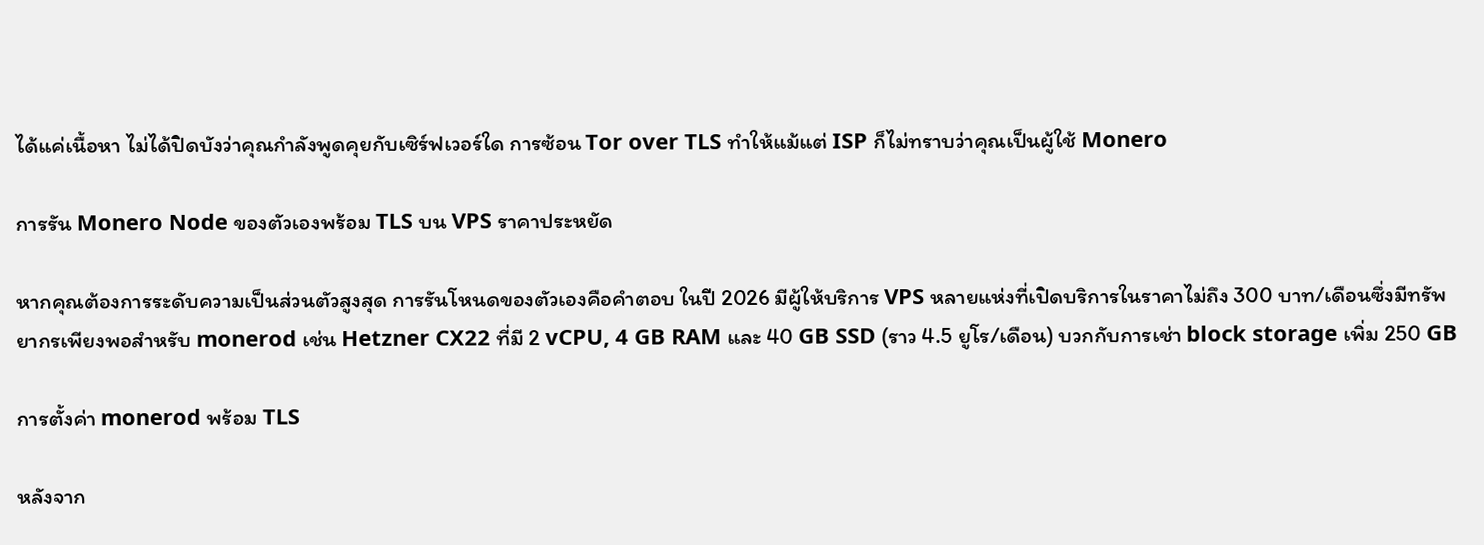ได้แค่เนื้อหา ไม่ได้ปิดบังว่าคุณกำลังพูดคุยกับเซิร์ฟเวอร์ใด การซ้อน Tor over TLS ทำให้แม้แต่ ISP ก็ไม่ทราบว่าคุณเป็นผู้ใช้ Monero

การรัน Monero Node ของตัวเองพร้อม TLS บน VPS ราคาประหยัด

หากคุณต้องการระดับความเป็นส่วนตัวสูงสุด การรันโหนดของตัวเองคือคำตอบ ในปี 2026 มีผู้ให้บริการ VPS หลายแห่งที่เปิดบริการในราคาไม่ถึง 300 บาท/เดือนซึ่งมีทรัพยากรเพียงพอสำหรับ monerod เช่น Hetzner CX22 ที่มี 2 vCPU, 4 GB RAM และ 40 GB SSD (ราว 4.5 ยูโร/เดือน) บวกกับการเช่า block storage เพิ่ม 250 GB

การตั้งค่า monerod พร้อม TLS

หลังจาก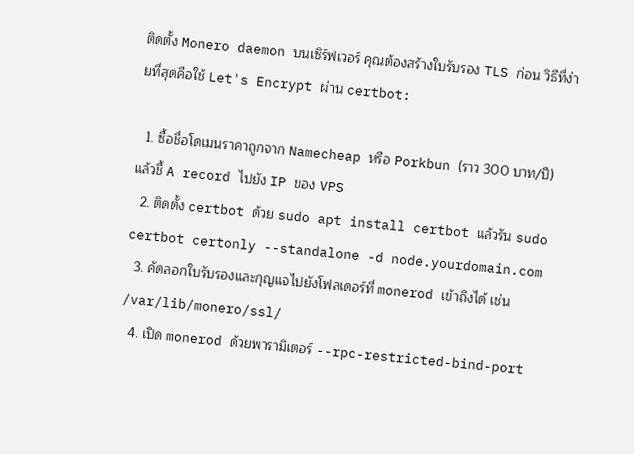ติดตั้ง Monero daemon บนเซิร์ฟเวอร์ คุณต้องสร้างใบรับรอง TLS ก่อน วิธีที่ง่ายที่สุดคือใช้ Let's Encrypt ผ่าน certbot:

  1. ซื้อชื่อโดเมนราคาถูกจาก Namecheap หรือ Porkbun (ราว 300 บาท/ปี) แล้วชี้ A record ไปยัง IP ของ VPS
  2. ติดตั้ง certbot ด้วย sudo apt install certbot แล้วรัน sudo certbot certonly --standalone -d node.yourdomain.com
  3. คัดลอกใบรับรองและกุญแจไปยังโฟลเดอร์ที่ monerod เข้าถึงได้ เช่น /var/lib/monero/ssl/
  4. เปิด monerod ด้วยพารามิเตอร์ --rpc-restricted-bind-port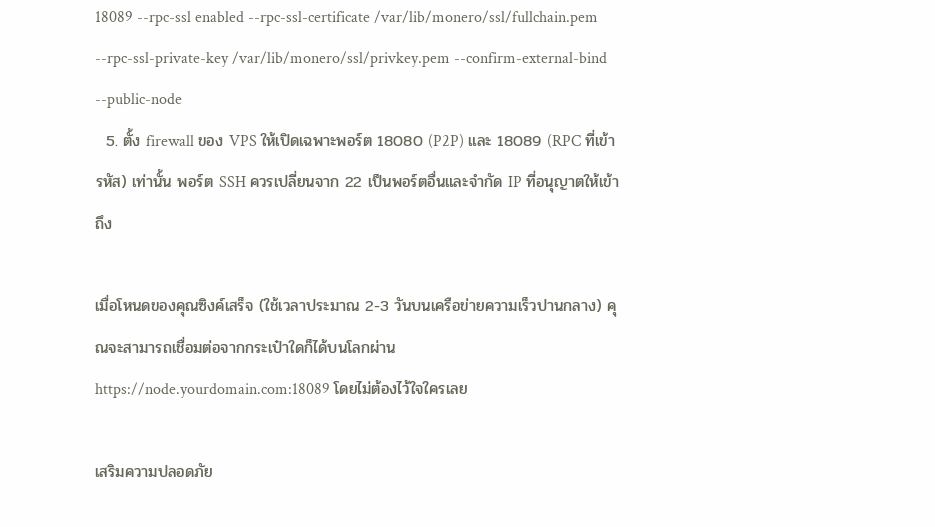18089 --rpc-ssl enabled --rpc-ssl-certificate /var/lib/monero/ssl/fullchain.pem --rpc-ssl-private-key /var/lib/monero/ssl/privkey.pem --confirm-external-bind --public-node
  5. ตั้ง firewall ของ VPS ให้เปิดเฉพาะพอร์ต 18080 (P2P) และ 18089 (RPC ที่เข้ารหัส) เท่านั้น พอร์ต SSH ควรเปลี่ยนจาก 22 เป็นพอร์ตอื่นและจำกัด IP ที่อนุญาตให้เข้าถึง

เมื่อโหนดของคุณซิงค์เสร็จ (ใช้เวลาประมาณ 2-3 วันบนเครือข่ายความเร็วปานกลาง) คุณจะสามารถเชื่อมต่อจากกระเป๋าใดก็ได้บนโลกผ่าน https://node.yourdomain.com:18089 โดยไม่ต้องไว้ใจใครเลย

เสริมความปลอดภัย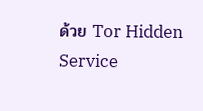ด้วย Tor Hidden Service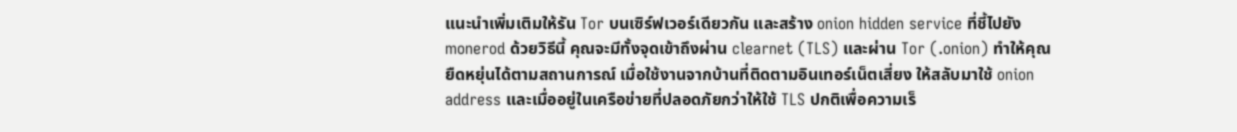แนะนำเพิ่มเติมให้รัน Tor บนเซิร์ฟเวอร์เดียวกัน และสร้าง onion hidden service ที่ชี้ไปยัง monerod ด้วยวิธีนี้ คุณจะมีทั้งจุดเข้าถึงผ่าน clearnet (TLS) และผ่าน Tor (.onion) ทำให้คุณยืดหยุ่นได้ตามสถานการณ์ เมื่อใช้งานจากบ้านที่ติดตามอินเทอร์เน็ตเสี่ยง ให้สลับมาใช้ onion address และเมื่ออยู่ในเครือข่ายที่ปลอดภัยกว่าให้ใช้ TLS ปกติเพื่อความเร็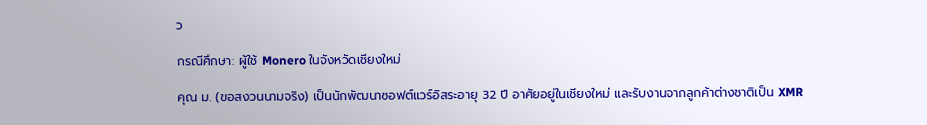ว

กรณีศึกษา: ผู้ใช้ Monero ในจังหวัดเชียงใหม่

คุณ ม. (ขอสงวนนามจริง) เป็นนักพัฒนาซอฟต์แวร์อิสระอายุ 32 ปี อาศัยอยู่ในเชียงใหม่ และรับงานจากลูกค้าต่างชาติเป็น XMR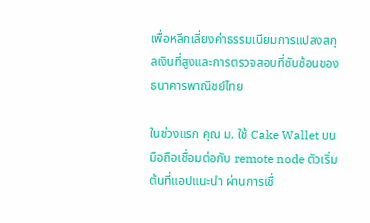เพื่อหลีกเลี่ยงค่าธรรมเนียมการแปลงสกุลเงินที่สูงและการตรวจสอบที่ซับซ้อนของธนาคารพาณิชย์ไทย

ในช่วงแรก คุณ ม. ใช้ Cake Wallet บนมือถือเชื่อมต่อกับ remote node ตัวเริ่มต้นที่แอปแนะนำ ผ่านการเชื่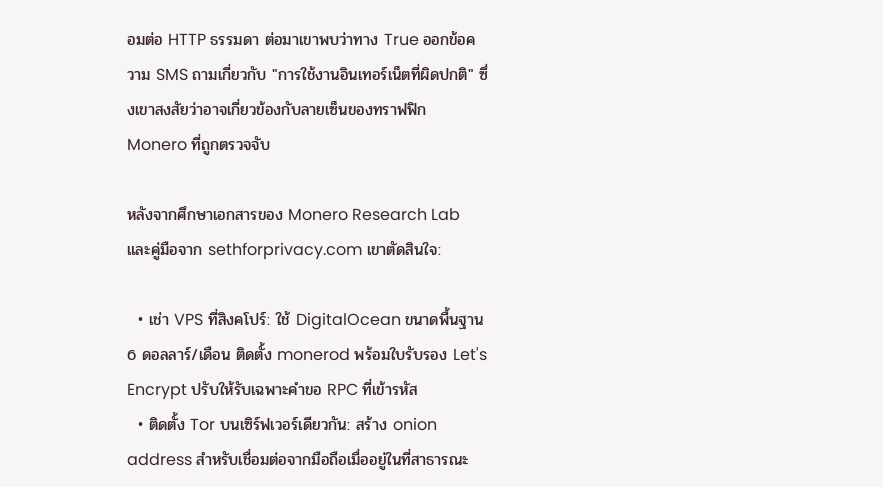อมต่อ HTTP ธรรมดา ต่อมาเขาพบว่าทาง True ออกข้อความ SMS ถามเกี่ยวกับ "การใช้งานอินเทอร์เน็ตที่ผิดปกติ" ซึ่งเขาสงสัยว่าอาจเกี่ยวข้องกับลายเซ็นของทราฟฟิก Monero ที่ถูกตรวจจับ

หลังจากศึกษาเอกสารของ Monero Research Lab และคู่มือจาก sethforprivacy.com เขาตัดสินใจ:

  • เช่า VPS ที่สิงคโปร์: ใช้ DigitalOcean ขนาดพื้นฐาน 6 ดอลลาร์/เดือน ติดตั้ง monerod พร้อมใบรับรอง Let's Encrypt ปรับให้รับเฉพาะคำขอ RPC ที่เข้ารหัส
  • ติดตั้ง Tor บนเซิร์ฟเวอร์เดียวกัน: สร้าง onion address สำหรับเชื่อมต่อจากมือถือเมื่ออยู่ในที่สาธารณะ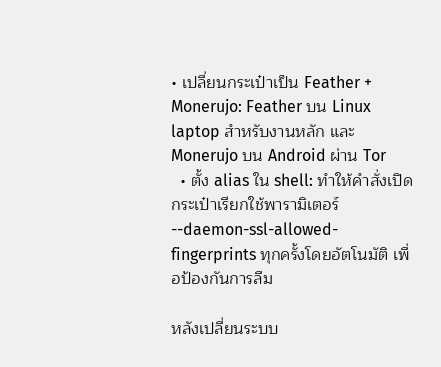• เปลี่ยนกระเป๋าเป็น Feather + Monerujo: Feather บน Linux laptop สำหรับงานหลัก และ Monerujo บน Android ผ่าน Tor
  • ตั้ง alias ใน shell: ทำให้คำสั่งเปิดกระเป๋าเรียกใช้พารามิเตอร์ --daemon-ssl-allowed-fingerprints ทุกครั้งโดยอัตโนมัติ เพื่อป้องกันการลืม

หลังเปลี่ยนระบบ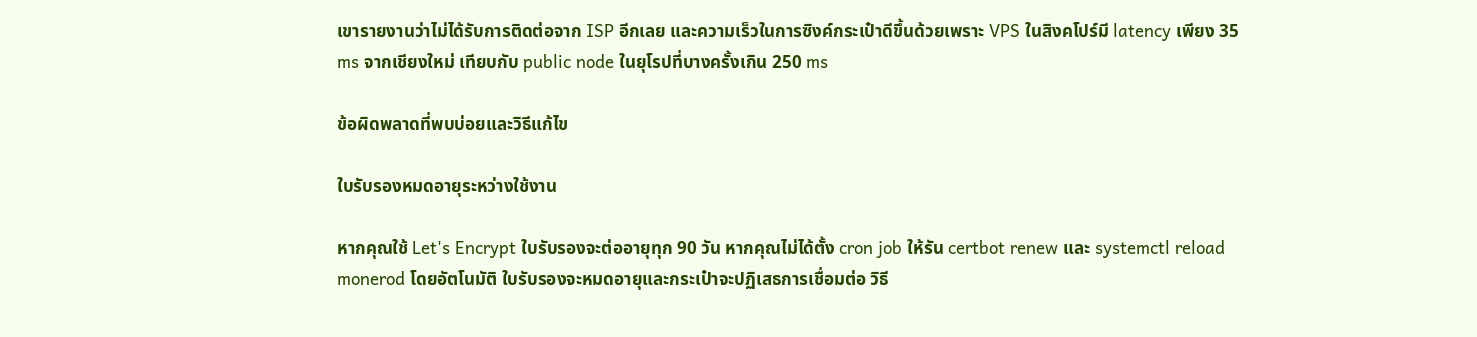เขารายงานว่าไม่ได้รับการติดต่อจาก ISP อีกเลย และความเร็วในการซิงค์กระเป๋าดีขึ้นด้วยเพราะ VPS ในสิงคโปร์มี latency เพียง 35 ms จากเชียงใหม่ เทียบกับ public node ในยุโรปที่บางครั้งเกิน 250 ms

ข้อผิดพลาดที่พบบ่อยและวิธีแก้ไข

ใบรับรองหมดอายุระหว่างใช้งาน

หากคุณใช้ Let's Encrypt ใบรับรองจะต่ออายุทุก 90 วัน หากคุณไม่ได้ตั้ง cron job ให้รัน certbot renew และ systemctl reload monerod โดยอัตโนมัติ ใบรับรองจะหมดอายุและกระเป๋าจะปฏิเสธการเชื่อมต่อ วิธี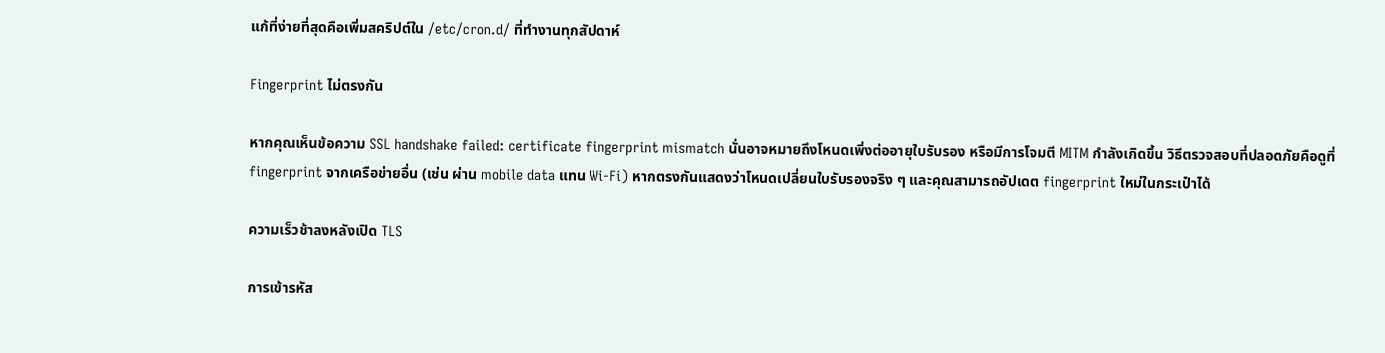แก้ที่ง่ายที่สุดคือเพิ่มสคริปต์ใน /etc/cron.d/ ที่ทำงานทุกสัปดาห์

Fingerprint ไม่ตรงกัน

หากคุณเห็นข้อความ SSL handshake failed: certificate fingerprint mismatch นั่นอาจหมายถึงโหนดเพิ่งต่ออายุใบรับรอง หรือมีการโจมตี MITM กำลังเกิดขึ้น วิธีตรวจสอบที่ปลอดภัยคือดูที่ fingerprint จากเครือข่ายอื่น (เช่น ผ่าน mobile data แทน Wi-Fi) หากตรงกันแสดงว่าโหนดเปลี่ยนใบรับรองจริง ๆ และคุณสามารถอัปเดต fingerprint ใหม่ในกระเป๋าได้

ความเร็วช้าลงหลังเปิด TLS

การเข้ารหัส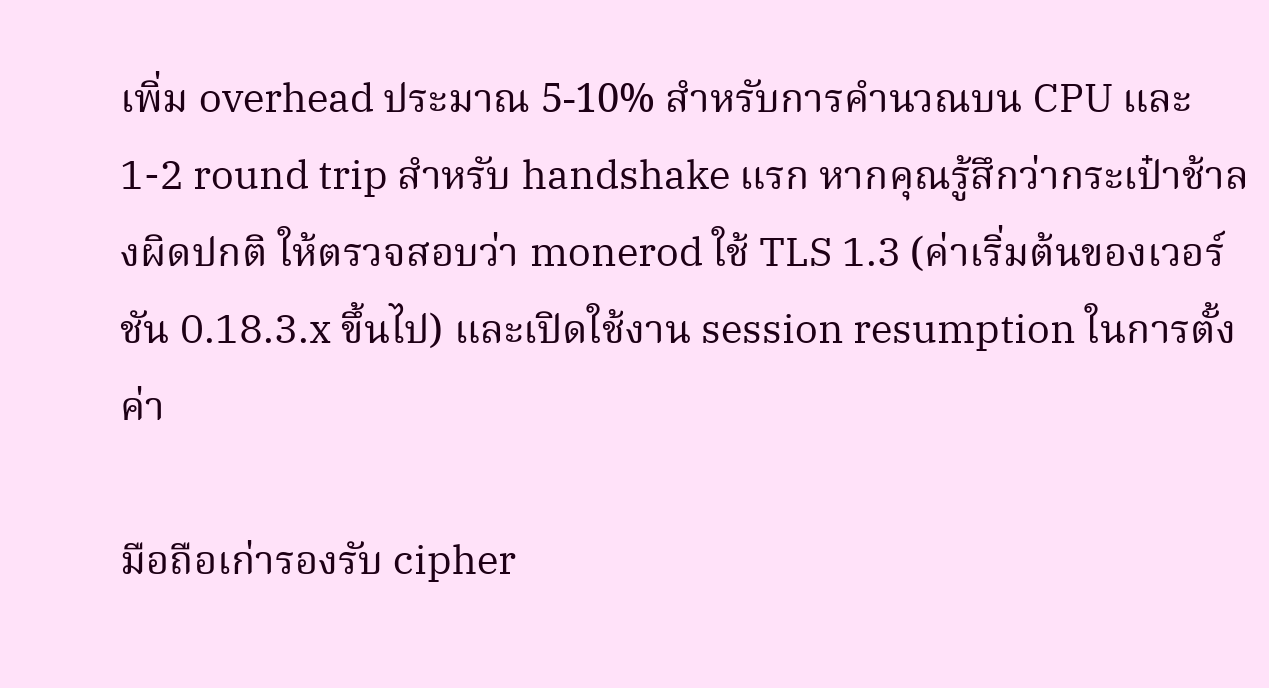เพิ่ม overhead ประมาณ 5-10% สำหรับการคำนวณบน CPU และ 1-2 round trip สำหรับ handshake แรก หากคุณรู้สึกว่ากระเป๋าช้าลงผิดปกติ ให้ตรวจสอบว่า monerod ใช้ TLS 1.3 (ค่าเริ่มต้นของเวอร์ชัน 0.18.3.x ขึ้นไป) และเปิดใช้งาน session resumption ในการตั้งค่า

มือถือเก่ารองรับ cipher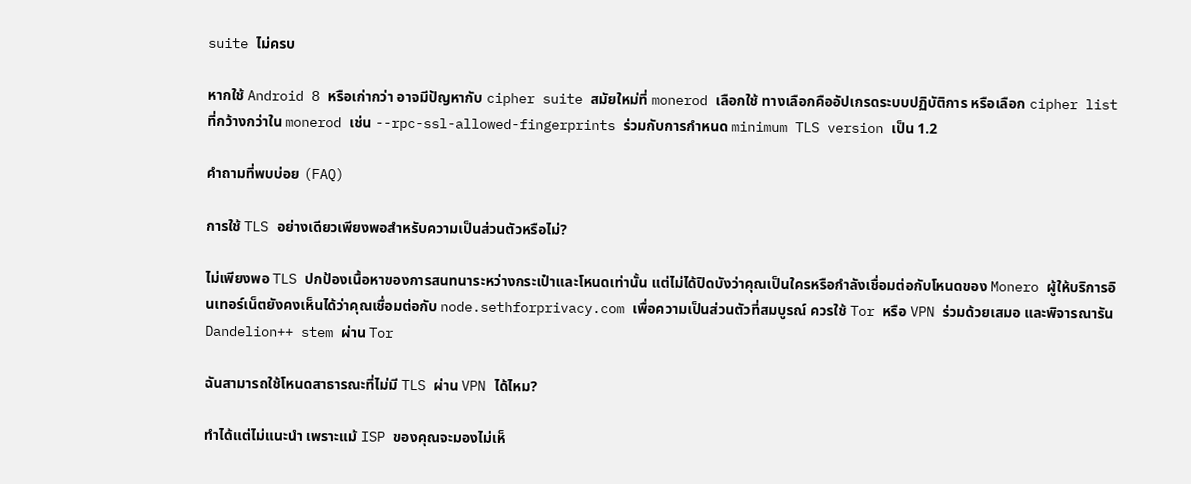suite ไม่ครบ

หากใช้ Android 8 หรือเก่ากว่า อาจมีปัญหากับ cipher suite สมัยใหม่ที่ monerod เลือกใช้ ทางเลือกคืออัปเกรดระบบปฏิบัติการ หรือเลือก cipher list ที่กว้างกว่าใน monerod เช่น --rpc-ssl-allowed-fingerprints ร่วมกับการกำหนด minimum TLS version เป็น 1.2

คำถามที่พบบ่อย (FAQ)

การใช้ TLS อย่างเดียวเพียงพอสำหรับความเป็นส่วนตัวหรือไม่?

ไม่เพียงพอ TLS ปกป้องเนื้อหาของการสนทนาระหว่างกระเป๋าและโหนดเท่านั้น แต่ไม่ได้ปิดบังว่าคุณเป็นใครหรือกำลังเชื่อมต่อกับโหนดของ Monero ผู้ให้บริการอินเทอร์เน็ตยังคงเห็นได้ว่าคุณเชื่อมต่อกับ node.sethforprivacy.com เพื่อความเป็นส่วนตัวที่สมบูรณ์ ควรใช้ Tor หรือ VPN ร่วมด้วยเสมอ และพิจารณารัน Dandelion++ stem ผ่าน Tor

ฉันสามารถใช้โหนดสาธารณะที่ไม่มี TLS ผ่าน VPN ได้ไหม?

ทำได้แต่ไม่แนะนำ เพราะแม้ ISP ของคุณจะมองไม่เห็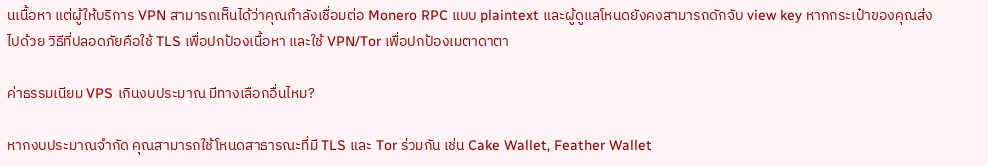นเนื้อหา แต่ผู้ให้บริการ VPN สามารถเห็นได้ว่าคุณกำลังเชื่อมต่อ Monero RPC แบบ plaintext และผู้ดูแลโหนดยังคงสามารถดักจับ view key หากกระเป๋าของคุณส่งไปด้วย วิธีที่ปลอดภัยคือใช้ TLS เพื่อปกป้องเนื้อหา และใช้ VPN/Tor เพื่อปกป้องเมตาดาตา

ค่าธรรมเนียม VPS เกินงบประมาณ มีทางเลือกอื่นไหม?

หากงบประมาณจำกัด คุณสามารถใช้โหนดสาธารณะที่มี TLS และ Tor ร่วมกัน เช่น Cake Wallet, Feather Wallet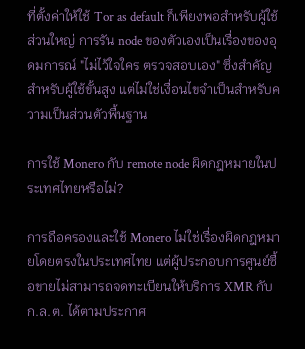ที่ตั้งค่าให้ใช้ Tor as default ก็เพียงพอสำหรับผู้ใช้ส่วนใหญ่ การรัน node ของตัวเองเป็นเรื่องของอุดมการณ์ "ไม่ไว้ใจใคร ตรวจสอบเอง" ซึ่งสำคัญสำหรับผู้ใช้ขั้นสูง แต่ไม่ใช่เงื่อนไขจำเป็นสำหรับความเป็นส่วนตัวพื้นฐาน

การใช้ Monero กับ remote node ผิดกฎหมายในประเทศไทยหรือไม่?

การถือครองและใช้ Monero ไม่ใช่เรื่องผิดกฎหมายโดยตรงในประเทศไทย แต่ผู้ประกอบการศูนย์ซื้อขายไม่สามารถจดทะเบียนให้บริการ XMR กับ ก.ล.ต. ได้ตามประกาศ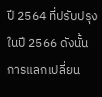ปี 2564 ที่ปรับปรุงในปี 2566 ดังนั้นการแลกเปลี่ยน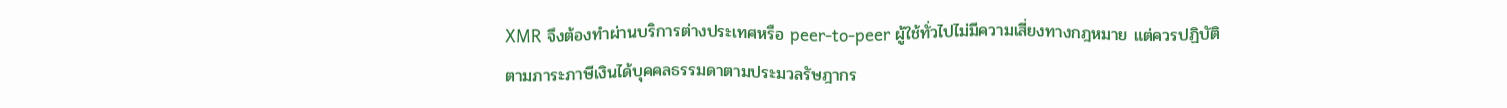XMR จึงต้องทำผ่านบริการต่างประเทศหรือ peer-to-peer ผู้ใช้ทั่วไปไม่มีความเสี่ยงทางกฎหมาย แต่ควรปฏิบัติตามภาระภาษีเงินได้บุคคลธรรมดาตามประมวลรัษฎากร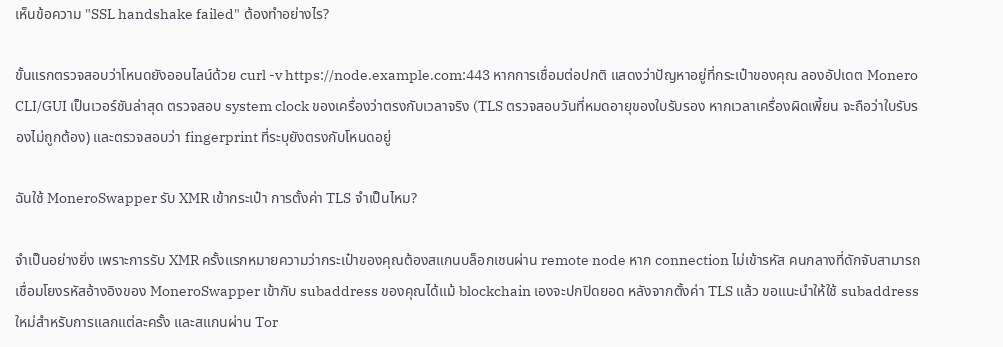เห็นข้อความ "SSL handshake failed" ต้องทำอย่างไร?

ขั้นแรกตรวจสอบว่าโหนดยังออนไลน์ด้วย curl -v https://node.example.com:443 หากการเชื่อมต่อปกติ แสดงว่าปัญหาอยู่ที่กระเป๋าของคุณ ลองอัปเดต Monero CLI/GUI เป็นเวอร์ชันล่าสุด ตรวจสอบ system clock ของเครื่องว่าตรงกับเวลาจริง (TLS ตรวจสอบวันที่หมดอายุของใบรับรอง หากเวลาเครื่องผิดเพี้ยน จะถือว่าใบรับรองไม่ถูกต้อง) และตรวจสอบว่า fingerprint ที่ระบุยังตรงกับโหนดอยู่

ฉันใช้ MoneroSwapper รับ XMR เข้ากระเป๋า การตั้งค่า TLS จำเป็นไหม?

จำเป็นอย่างยิ่ง เพราะการรับ XMR ครั้งแรกหมายความว่ากระเป๋าของคุณต้องสแกนบล็อกเชนผ่าน remote node หาก connection ไม่เข้ารหัส คนกลางที่ดักจับสามารถเชื่อมโยงรหัสอ้างอิงของ MoneroSwapper เข้ากับ subaddress ของคุณได้แม้ blockchain เองจะปกปิดยอด หลังจากตั้งค่า TLS แล้ว ขอแนะนำให้ใช้ subaddress ใหม่สำหรับการแลกแต่ละครั้ง และสแกนผ่าน Tor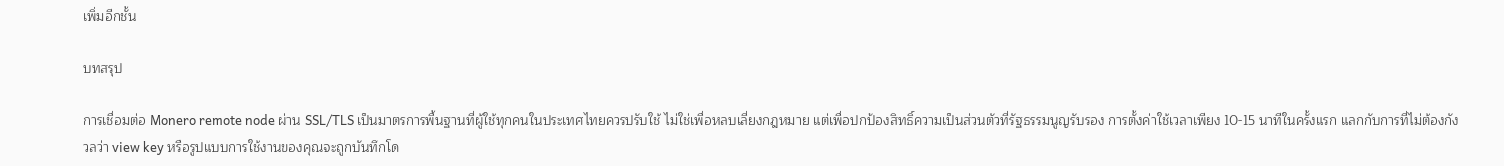เพิ่มอีกชั้น

บทสรุป

การเชื่อมต่อ Monero remote node ผ่าน SSL/TLS เป็นมาตรการพื้นฐานที่ผู้ใช้ทุกคนในประเทศไทยควรปรับใช้ ไม่ใช่เพื่อหลบเลี่ยงกฎหมาย แต่เพื่อปกป้องสิทธิ์ความเป็นส่วนตัวที่รัฐธรรมนูญรับรอง การตั้งค่าใช้เวลาเพียง 10-15 นาทีในครั้งแรก แลกกับการที่ไม่ต้องกังวลว่า view key หรือรูปแบบการใช้งานของคุณจะถูกบันทึกโด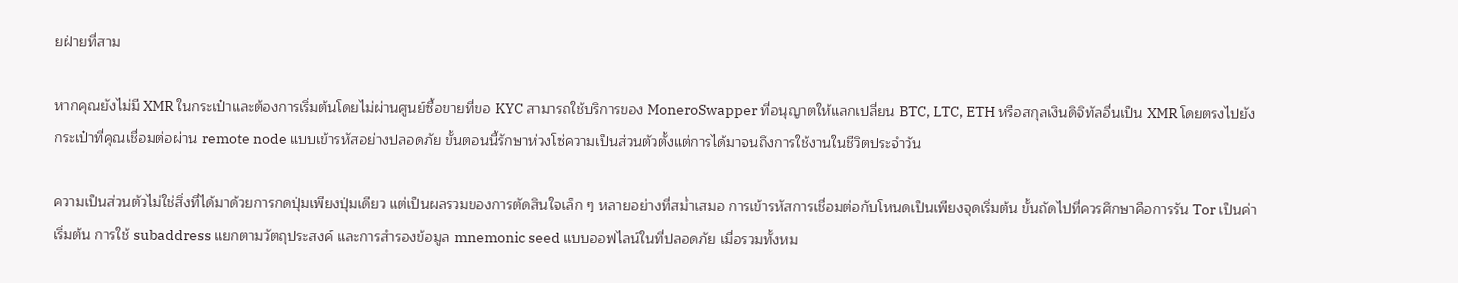ยฝ่ายที่สาม

หากคุณยังไม่มี XMR ในกระเป๋าและต้องการเริ่มต้นโดยไม่ผ่านศูนย์ซื้อขายที่ขอ KYC สามารถใช้บริการของ MoneroSwapper ที่อนุญาตให้แลกเปลี่ยน BTC, LTC, ETH หรือสกุลเงินดิจิทัลอื่นเป็น XMR โดยตรงไปยังกระเป๋าที่คุณเชื่อมต่อผ่าน remote node แบบเข้ารหัสอย่างปลอดภัย ขั้นตอนนี้รักษาห่วงโซ่ความเป็นส่วนตัวตั้งแต่การได้มาจนถึงการใช้งานในชีวิตประจำวัน

ความเป็นส่วนตัวไม่ใช่สิ่งที่ได้มาด้วยการกดปุ่มเพียงปุ่มเดียว แต่เป็นผลรวมของการตัดสินใจเล็ก ๆ หลายอย่างที่สม่ำเสมอ การเข้ารหัสการเชื่อมต่อกับโหนดเป็นเพียงจุดเริ่มต้น ขั้นถัดไปที่ควรศึกษาคือการรัน Tor เป็นค่าเริ่มต้น การใช้ subaddress แยกตามวัตถุประสงค์ และการสำรองข้อมูล mnemonic seed แบบออฟไลน์ในที่ปลอดภัย เมื่อรวมทั้งหม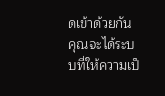ดเข้าด้วยกัน คุณจะได้ระบบที่ให้ความเป็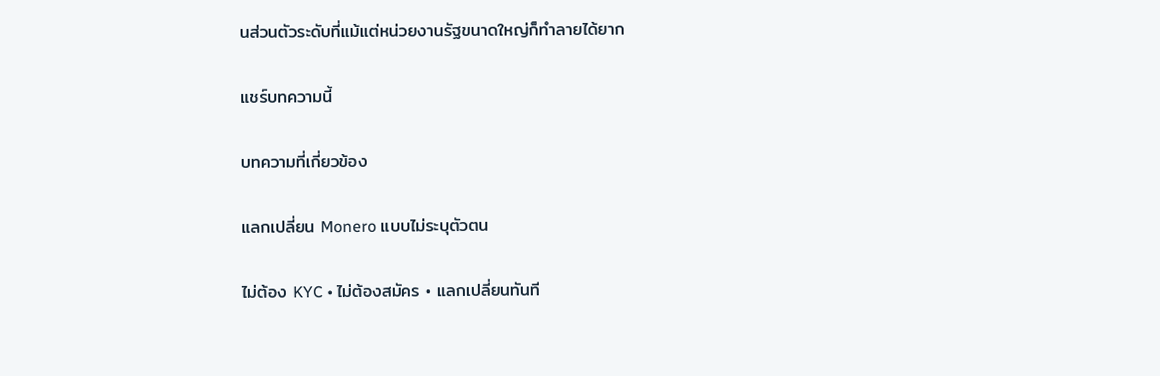นส่วนตัวระดับที่แม้แต่หน่วยงานรัฐขนาดใหญ่ก็ทำลายได้ยาก

แชร์บทความนี้

บทความที่เกี่ยวข้อง

แลกเปลี่ยน Monero แบบไม่ระบุตัวตน

ไม่ต้อง KYC • ไม่ต้องสมัคร • แลกเปลี่ยนทันที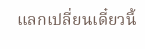แลกเปลี่ยนเดี๋ยวนี้